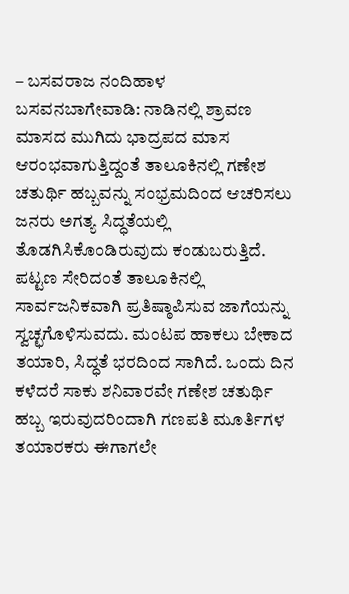– ಬಸವರಾಜ ನಂದಿಹಾಳ
ಬಸವನಬಾಗೇವಾಡಿ: ನಾಡಿನಲ್ಲಿ ಶ್ರಾವಣ ಮಾಸದ ಮುಗಿದು ಭಾದ್ರಪದ ಮಾಸ ಆರಂಭವಾಗುತ್ತಿದ್ದಂತೆ ತಾಲೂಕಿನಲ್ಲಿ ಗಣೇಶ ಚತುರ್ಥಿ ಹಬ್ಬವನ್ನು ಸಂಭ್ರಮದಿಂದ ಆಚರಿಸಲು ಜನರು ಅಗತ್ಯ ಸಿದ್ಧತೆಯಲ್ಲಿ ತೊಡಗಿಸಿಕೊಂಡಿರುವುದು ಕಂಡುಬರುತ್ತಿದೆ.
ಪಟ್ಟಣ ಸೇರಿದಂತೆ ತಾಲೂಕಿನಲ್ಲಿ ಸಾರ್ವಜನಿಕವಾಗಿ ಪ್ರತಿಷ್ಠಾಪಿಸುವ ಜಾಗೆಯನ್ನು ಸ್ವಚ್ಛಗೊಳಿಸುವದು. ಮಂಟಪ ಹಾಕಲು ಬೇಕಾದ ತಯಾರಿ, ಸಿದ್ಧತೆ ಭರದಿಂದ ಸಾಗಿದೆ. ಒಂದು ದಿನ ಕಳೆದರೆ ಸಾಕು ಶನಿವಾರವೇ ಗಣೇಶ ಚತುರ್ಥಿ ಹಬ್ಬ ಇರುವುದರಿಂದಾಗಿ ಗಣಪತಿ ಮೂರ್ತಿಗಳ ತಯಾರಕರು ಈಗಾಗಲೇ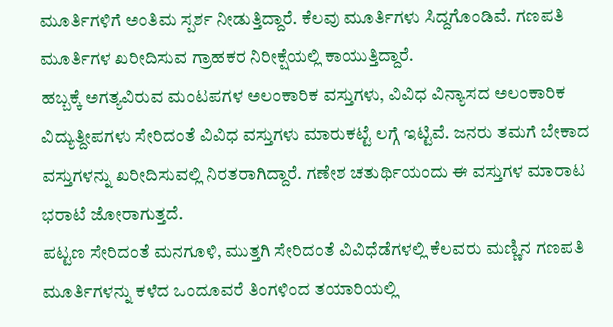ಮೂರ್ತಿಗಳಿಗೆ ಅಂತಿಮ ಸ್ಪರ್ಶ ನೀಡುತ್ತಿದ್ದಾರೆ. ಕೆಲವು ಮೂರ್ತಿಗಳು ಸಿದ್ದಗೊಂಡಿವೆ. ಗಣಪತಿ ಮೂರ್ತಿಗಳ ಖರೀದಿಸುವ ಗ್ರಾಹಕರ ನಿರೀಕ್ಷೆಯಲ್ಲಿ ಕಾಯುತ್ತಿದ್ದಾರೆ.
ಹಬ್ಬಕ್ಕೆ ಅಗತ್ಯವಿರುವ ಮಂಟಪಗಳ ಅಲಂಕಾರಿಕ ವಸ್ತುಗಳು, ವಿವಿಧ ವಿನ್ಯಾಸದ ಅಲಂಕಾರಿಕ ವಿದ್ಯುತ್ದೀಪಗಳು ಸೇರಿದಂತೆ ವಿವಿಧ ವಸ್ತುಗಳು ಮಾರುಕಟ್ಟೆ ಲಗ್ಗೆ ಇಟ್ಟಿವೆ. ಜನರು ತಮಗೆ ಬೇಕಾದ ವಸ್ತುಗಳನ್ನು ಖರೀದಿಸುವಲ್ಲಿ ನಿರತರಾಗಿದ್ದಾರೆ. ಗಣೇಶ ಚತುರ್ಥಿಯಂದು ಈ ವಸ್ತುಗಳ ಮಾರಾಟ ಭರಾಟೆ ಜೋರಾಗುತ್ತದೆ.
ಪಟ್ಟಣ ಸೇರಿದಂತೆ ಮನಗೂಳಿ, ಮುತ್ತಗಿ ಸೇರಿದಂತೆ ವಿವಿಧೆಡೆಗಳಲ್ಲಿ ಕೆಲವರು ಮಣ್ಣಿನ ಗಣಪತಿ ಮೂರ್ತಿಗಳನ್ನು ಕಳೆದ ಒಂದೂವರೆ ತಿಂಗಳಿಂದ ತಯಾರಿಯಲ್ಲಿ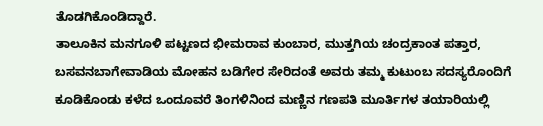ತೊಡಗಿಕೊಂಡಿದ್ದಾರೆ.
ತಾಲೂಕಿನ ಮನಗೂಳಿ ಪಟ್ಟಣದ ಭೀಮರಾವ ಕುಂಬಾರ, ಮುತ್ತಗಿಯ ಚಂದ್ರಕಾಂತ ಪತ್ತಾರ, ಬಸವನಬಾಗೇವಾಡಿಯ ಮೋಹನ ಬಡಿಗೇರ ಸೇರಿದಂತೆ ಅವರು ತಮ್ಮ ಕುಟುಂಬ ಸದಸ್ಯರೊಂದಿಗೆ ಕೂಡಿಕೊಂಡು ಕಳೆದ ಒಂದೂವರೆ ತಿಂಗಳಿನಿಂದ ಮಣ್ಣಿನ ಗಣಪತಿ ಮೂರ್ತಿಗಳ ತಯಾರಿಯಲ್ಲಿ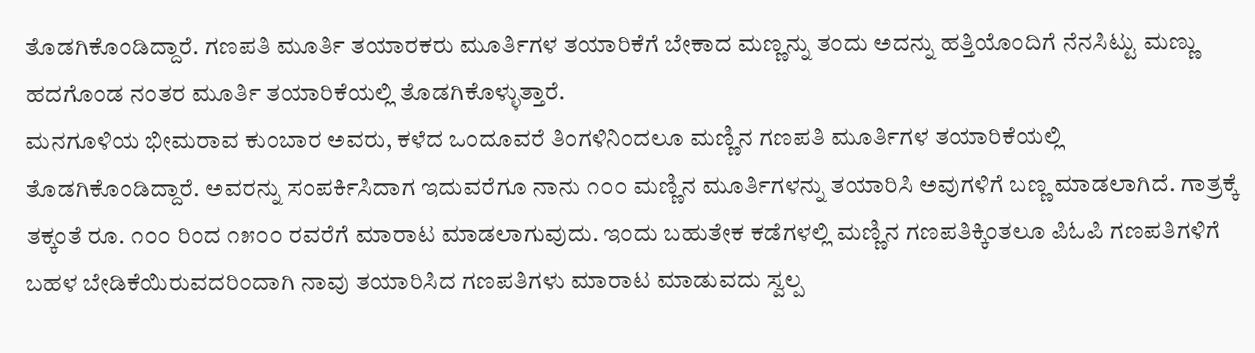ತೊಡಗಿಕೊಂಡಿದ್ದಾರೆ. ಗಣಪತಿ ಮೂರ್ತಿ ತಯಾರಕರು ಮೂರ್ತಿಗಳ ತಯಾರಿಕೆಗೆ ಬೇಕಾದ ಮಣ್ಣನ್ನು ತಂದು ಅದನ್ನು ಹತ್ತಿಯೊಂದಿಗೆ ನೆನಸಿಟ್ಟು ಮಣ್ಣು ಹದಗೊಂಡ ನಂತರ ಮೂರ್ತಿ ತಯಾರಿಕೆಯಲ್ಲಿ ತೊಡಗಿಕೊಳ್ಳುತ್ತಾರೆ.
ಮನಗೂಳಿಯ ಭೀಮರಾವ ಕುಂಬಾರ ಅವರು, ಕಳೆದ ಒಂದೂವರೆ ತಿಂಗಳಿನಿಂದಲೂ ಮಣ್ಣಿನ ಗಣಪತಿ ಮೂರ್ತಿಗಳ ತಯಾರಿಕೆಯಲ್ಲಿ ತೊಡಗಿಕೊಂಡಿದ್ದಾರೆ. ಅವರನ್ನು ಸಂಪರ್ಕಿಸಿದಾಗ ಇದುವರೆಗೂ ನಾನು ೧೦೦ ಮಣ್ಣಿನ ಮೂರ್ತಿಗಳನ್ನು ತಯಾರಿಸಿ ಅವುಗಳಿಗೆ ಬಣ್ಣ ಮಾಡಲಾಗಿದೆ. ಗಾತ್ರಕ್ಕೆ ತಕ್ಕಂತೆ ರೂ. ೧೦೦ ರಿಂದ ೧೫೦೦ ರವರೆಗೆ ಮಾರಾಟ ಮಾಡಲಾಗುವುದು. ಇಂದು ಬಹುತೇಕ ಕಡೆಗಳಲ್ಲಿ ಮಣ್ಣಿನ ಗಣಪತಿಕ್ಕಿಂತಲೂ ಪಿಓಪಿ ಗಣಪತಿಗಳಿಗೆ ಬಹಳ ಬೇಡಿಕೆಯಿರುವದರಿಂದಾಗಿ ನಾವು ತಯಾರಿಸಿದ ಗಣಪತಿಗಳು ಮಾರಾಟ ಮಾಡುವದು ಸ್ವಲ್ಪ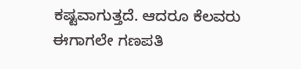ಕಷ್ಟವಾಗುತ್ತದೆ. ಆದರೂ ಕೆಲವರು ಈಗಾಗಲೇ ಗಣಪತಿ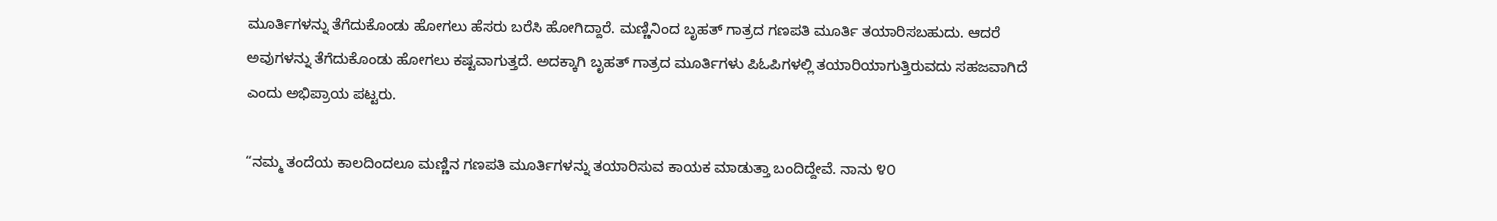ಮೂರ್ತಿಗಳನ್ನು ತೆಗೆದುಕೊಂಡು ಹೋಗಲು ಹೆಸರು ಬರೆಸಿ ಹೋಗಿದ್ದಾರೆ. ಮಣ್ಣಿನಿಂದ ಬೃಹತ್ ಗಾತ್ರದ ಗಣಪತಿ ಮೂರ್ತಿ ತಯಾರಿಸಬಹುದು. ಆದರೆ ಅವುಗಳನ್ನು ತೆಗೆದುಕೊಂಡು ಹೋಗಲು ಕಷ್ಟವಾಗುತ್ತದೆ. ಅದಕ್ಕಾಗಿ ಬೃಹತ್ ಗಾತ್ರದ ಮೂರ್ತಿಗಳು ಪಿಓಪಿಗಳಲ್ಲಿ ತಯಾರಿಯಾಗುತ್ತಿರುವದು ಸಹಜವಾಗಿದೆ ಎಂದು ಅಭಿಪ್ರಾಯ ಪಟ್ಟರು.

“ನಮ್ಮ ತಂದೆಯ ಕಾಲದಿಂದಲೂ ಮಣ್ಣಿನ ಗಣಪತಿ ಮೂರ್ತಿಗಳನ್ನು ತಯಾರಿಸುವ ಕಾಯಕ ಮಾಡುತ್ತಾ ಬಂದಿದ್ದೇವೆ. ನಾನು ೪೦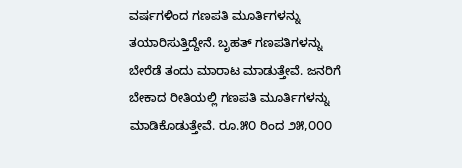ವರ್ಷಗಳಿಂದ ಗಣಪತಿ ಮೂರ್ತಿಗಳನ್ನು ತಯಾರಿಸುತ್ತಿದ್ದೇನೆ. ಬೃಹತ್ ಗಣಪತಿಗಳನ್ನು ಬೇರೆಡೆ ತಂದು ಮಾರಾಟ ಮಾಡುತ್ತೇವೆ. ಜನರಿಗೆ ಬೇಕಾದ ರೀತಿಯಲ್ಲಿ ಗಣಪತಿ ಮೂರ್ತಿಗಳನ್ನು ಮಾಡಿಕೊಡುತ್ತೇವೆ. ರೂ.೫೦ ರಿಂದ ೨೫,೦೦೦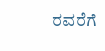ರವರೆಗೆ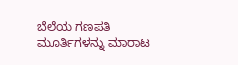ಬೆಲೆಯ ಗಣಪತಿ ಮೂರ್ತಿಗಳನ್ನು ಮಾರಾಟ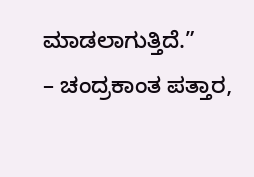ಮಾಡಲಾಗುತ್ತಿದೆ.”
– ಚಂದ್ರಕಾಂತ ಪತ್ತಾರ,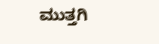ಮುತ್ತಗಿ